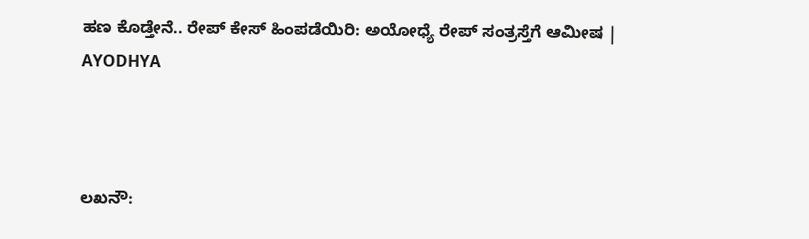ಹಣ ಕೊಡ್ತೇನೆ.. ರೇಪ್ ಕೇಸ್ ಹಿಂಪಡೆಯಿರಿ: ಅಯೋಧ್ಯೆ ರೇಪ್ ಸಂತ್ರಸ್ತೆಗೆ ಆಮೀಷ | AYODHYA



ಲಖನೌ: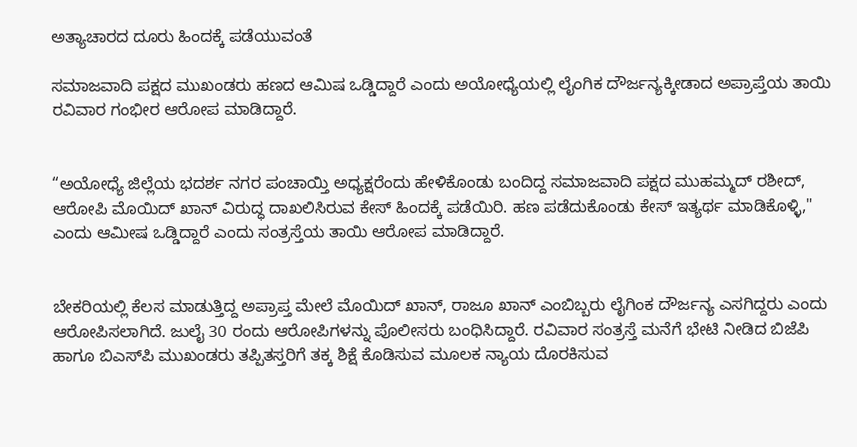ಅತ್ಯಾಚಾರದ ದೂರು ಹಿಂದಕ್ಕೆ ಪಡೆಯುವಂತೆ

ಸಮಾಜವಾದಿ ಪಕ್ಷದ ಮುಖಂಡರು ಹಣದ ಆಮಿಷ ಒಡ್ಡಿದ್ದಾರೆ ಎಂದು ಅಯೋಧ್ಯೆಯಲ್ಲಿ ಲೈಂಗಿಕ ದೌರ್ಜನ್ಯಕ್ಕೀಡಾದ ಅಪ್ರಾಪ್ತೆಯ ತಾಯಿ ರವಿವಾರ ಗಂಭೀರ ಆರೋಪ ಮಾಡಿದ್ದಾರೆ.


“ಅಯೋಧ್ಯೆ ಜಿಲ್ಲೆಯ ಭದರ್ಶ ನಗರ ಪಂಚಾಯ್ತಿ ಅಧ್ಯಕ್ಷರೆಂದು ಹೇಳಿಕೊಂಡು ಬಂದಿದ್ದ ಸಮಾಜವಾದಿ ಪಕ್ಷದ ಮುಹಮ್ಮದ್ ರಶೀದ್, ಆರೋಪಿ ಮೊಯಿದ್ ಖಾನ್ ವಿರುದ್ಧ‌ ದಾಖಲಿಸಿರುವ ಕೇಸ್ ಹಿಂದಕ್ಕೆ ಪಡೆಯಿರಿ. ಹಣ ಪಡೆದುಕೊಂಡು ಕೇಸ್ ಇತ್ಯರ್ಥ ಮಾಡಿಕೊಳ್ಳಿ," ಎಂದು ಆಮೀಷ ಒಡ್ಡಿದ್ದಾರೆ ಎಂದು ಸಂತ್ರಸ್ತೆಯ ತಾಯಿ ಆರೋಪ ಮಾಡಿದ್ದಾರೆ.


ಬೇಕರಿಯಲ್ಲಿ ಕೆಲಸ ಮಾಡುತ್ತಿದ್ದ ಅಪ್ರಾಪ್ತ ಮೇಲೆ ಮೊಯಿದ್ ಖಾನ್, ರಾಜೂ ಖಾನ್ ಎಂಬಿಬ್ಬರು ಲೈಗಿಂಕ ದೌರ್ಜನ್ಯ ಎಸಗಿದ್ದರು ಎಂದು ಆರೋಪಿಸಲಾಗಿದೆ. ಜುಲೈ 30 ರಂದು ಆರೋಪಿಗಳನ್ನು ಪೊಲೀಸರು ಬಂಧಿಸಿದ್ದಾರೆ. ರವಿವಾರ ಸಂತ್ರಸ್ತೆ ಮನೆಗೆ ಭೇಟಿ ನೀಡಿದ ಬಿಜೆಪಿ ಹಾಗೂ ಬಿಎಸ್‌ಪಿ ಮುಖಂಡರು ತಪ್ಪಿತಸ್ತರಿಗೆ ತಕ್ಕ ಶಿಕ್ಷೆ ಕೊಡಿಸುವ ಮೂಲಕ ನ್ಯಾಯ ದೊರಕಿಸುವ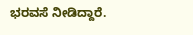ಭರವಸೆ ನೀಡಿದ್ದಾರೆ.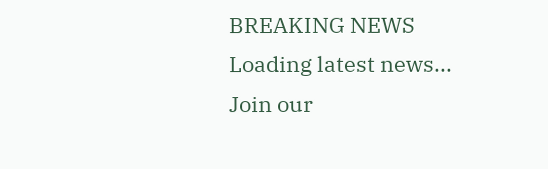BREAKING NEWS
Loading latest news...
Join our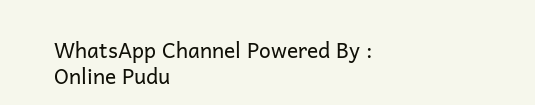WhatsApp Channel Powered By : Online Pudu